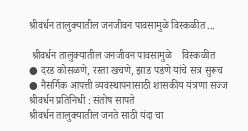श्रीवर्धन तालुक्यातील जनजीवन पावसामुळे विस्कळीत ...

 श्रीवर्धन तालुक्यातील जनजीवन पावसामुळे    विस्कळीत
● दरड कोसळणे, रस्ता खचणे, झाड पडणे यांचे सत्र सुरूच
● नैसर्गिक आपत्ती व्यवस्थापनासाठी शासकीय यंत्रणा सज्ज
श्रीवर्धन प्रतिनिधी : संतोष सापते
श्रीवर्धन तालुक्यातील जनते साठी यंदा चा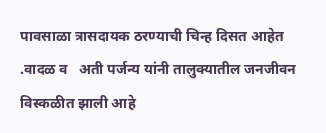पावसाळा त्रासदायक ठरण्याची चिन्ह दिसत आहेत .वादळ व   अती पर्जन्य यांनी तालुक्यातील जनजीवन विस्कळीत झाली आहे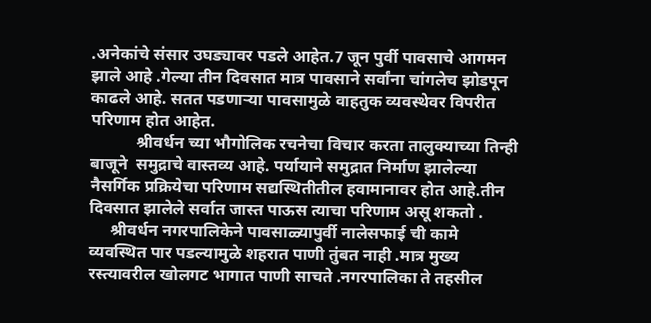.अनेकांचे संसार उघड्यावर पडले आहेत.7 जून पुर्वी पावसाचे आगमन झाले आहे .गेल्या तीन दिवसात मात्र पावसाने सर्वांना चांगलेच झोडपून काढले आहे. सतत पडणाऱ्या पावसामुळे वाहतुक व्यवस्थेवर विपरीत परिणाम होत आहेत.
           श्रीवर्धन च्या भौगोलिक रचनेचा विचार करता तालुक्याच्या तिन्ही बाजूने  समुद्राचे वास्तव्य आहे. पर्यायाने समुद्रात निर्माण झालेल्या नैसर्गिक प्रक्रियेचा परिणाम सद्यस्थितीतील हवामानावर होत आहे.तीन दिवसात झालेले सर्वात जास्त पाऊस त्याचा परिणाम असू शकतो .
     श्रीवर्धन नगरपालिकेने पावसाळ्यापुर्वी नालेसफाई ची कामे व्यवस्थित पार पडल्यामुळे शहरात पाणी तुंबत नाही .मात्र मुख्य रस्त्यावरील खोलगट भागात पाणी साचते .नगरपालिका ते तहसील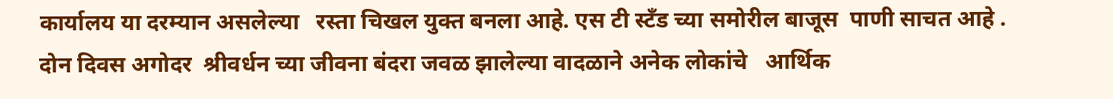कार्यालय या दरम्यान असलेल्या   रस्ता चिखल युक्त बनला आहे. एस टी स्टँड च्या समोरील बाजूस  पाणी साचत आहे . दोन दिवस अगोदर  श्रीवर्धन च्या जीवना बंदरा जवळ झालेल्या वादळाने अनेक लोकांचे   आर्थिक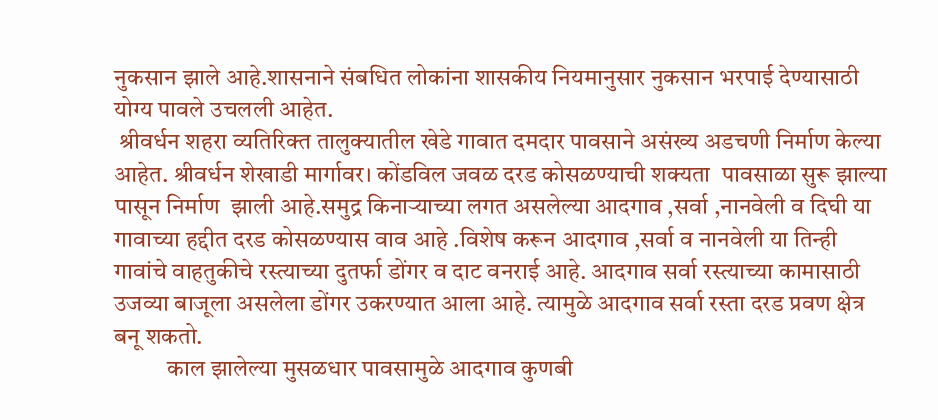नुकसान झाले आहे.शासनाने संबधित लोकांना शासकीय नियमानुसार नुकसान भरपाई देण्यासाठी योग्य पावले उचलली आहेत.
 श्रीवर्धन शहरा व्यतिरिक्त तालुक्यातील खेडे गावात दमदार पावसाने असंख्य अडचणी निर्माण केल्या आहेत. श्रीवर्धन शेखाडी मार्गावर। कोंडविल जवळ दरड कोसळण्याची शक्यता  पावसाळा सुरू झाल्या पासून निर्माण  झाली आहे.समुद्र किनाऱ्याच्या लगत असलेल्या आदगाव ,सर्वा ,नानवेली व दिघी या गावाच्या हद्दीत दरड कोसळण्यास वाव आहे .विशेष करून आदगाव ,सर्वा व नानवेली या तिन्ही गावांचे वाहतुकीचे रस्त्याच्या दुतर्फा डोंगर व दाट वनराई आहे. आदगाव सर्वा रस्त्याच्या कामासाठी उजव्या बाजूला असलेला डोंगर उकरण्यात आला आहे. त्यामुळे आदगाव सर्वा रस्ता दरड प्रवण क्षेत्र बनू शकतो.
           काल झालेल्या मुसळधार पावसामुळे आदगाव कुणबी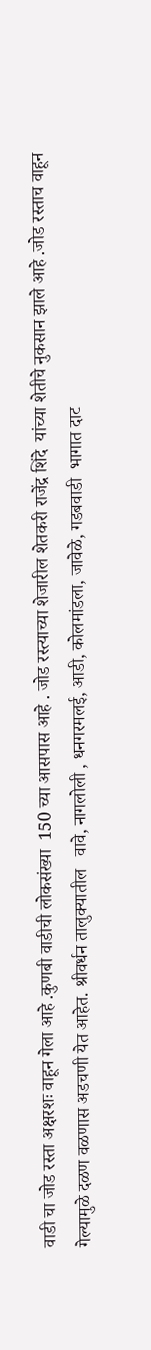वाडी चा जोड रस्ता अक्षरशः वाहून गेला आहे .कुणबी वाडीची लोकसंख्या  150 च्या आसपास आहे . जोड रस्त्याच्या शेजारील शेतकरी राजेंद्र शिंदे  यांच्या शेतीचे नुकसान झाले आहे .जोड रस्ताच वाहून गेल्यामुळे दळण वळणास अडचणी येत आहेत. श्रीवर्धन तालुक्यातील   वावे, नागलोली , धनगरमलई, आडी, कोलमांडला, जावेळे, गडबवाडी  भागात दाट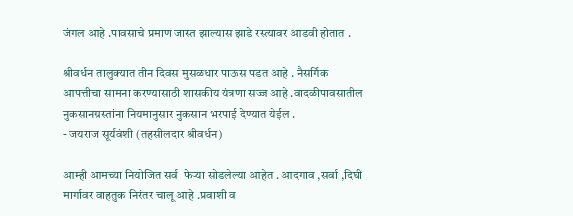जंगल आहे .पावसाचे प्रमाण जास्त झाल्यास झाडे रस्त्यावर आडवी होतात .

श्रीवर्धन तालुक्यात तीन दिवस मुसळधार पाऊस पडत आहे . नैसर्गिक आपत्तीचा सामना करण्यासाठी शासकीय यंत्रणा सज्ज आहे .वादळीपावसातील नुकसानग्रस्तांना नियमानुसार नुकसान भरपाई देण्यात येईल .
- जयराज सूर्यवंशी (तहसीलदार श्रीवर्धन)

आम्ही आमच्या नियोजित सर्व  फेऱ्या सोडलेल्या आहेत . आदगाव ,सर्वा ,दिघी मार्गावर वाहतुक निरंतर चालू आहे .प्रवाशी व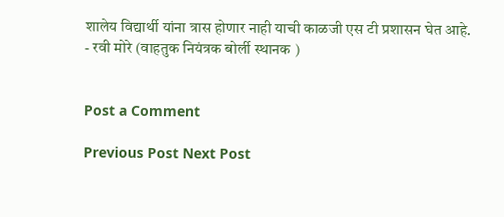शालेय विद्यार्थी यांना त्रास होणार नाही याची काळजी एस टी प्रशासन घेत आहे.
- रवी मोरे (वाहतुक नियंत्रक बोर्ली स्थानक )


Post a Comment

Previous Post Next Post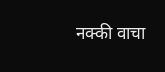नक्की वाचा